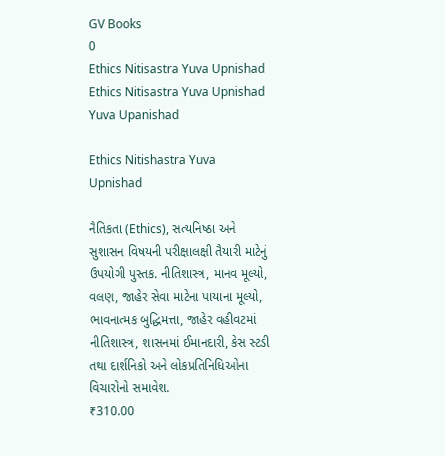GV Books
0
Ethics Nitisastra Yuva Upnishad
Ethics Nitisastra Yuva Upnishad
Yuva Upanishad

Ethics Nitishastra Yuva Upnishad

નૈતિકતા (Ethics), સત્યનિષ્ઠા અને સુશાસન વિષયની પરીક્ષાલક્ષી તૈયારી માટેનું ઉપયોગી પુસ્તક. નીતિશાસ્ત્ર, માનવ મૂલ્યો, વલણ, જાહેર સેવા માટેના પાયાના મૂલ્યો, ભાવનાત્મક બુદ્ધિમત્તા, જાહેર વહીવટમાં નીતિશાસ્ત્ર, શાસનમાં ઈમાનદારી, કેસ સ્ટડી તથા દાર્શનિકો અને લોકપ્રતિનિધિઓના વિચારોનો સમાવેશ.
₹310.00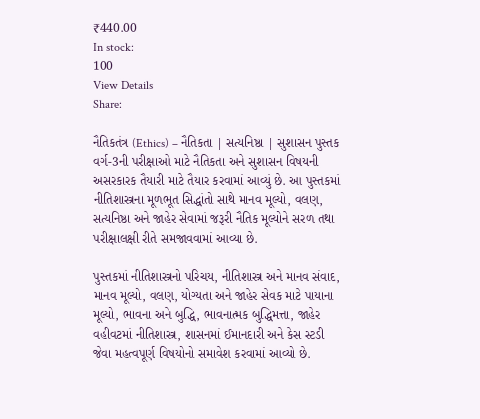₹440.00
In stock:
100
View Details
Share:

નૈતિકતંત્ર (Ethics) – નૈતિકતા | સત્યનિષ્ઠા | સુશાસન પુસ્તક વર્ગ-3ની પરીક્ષાઓ માટે નૈતિકતા અને સુશાસન વિષયની અસરકારક તૈયારી માટે તૈયાર કરવામાં આવ્યું છે. આ પુસ્તકમાં નીતિશાસ્ત્રના મૂળભૂત સિદ્ધાંતો સાથે માનવ મૂલ્યો, વલણ, સત્યનિષ્ઠા અને જાહેર સેવામાં જરૂરી નૈતિક મૂલ્યોને સરળ તથા પરીક્ષાલક્ષી રીતે સમજાવવામાં આવ્યા છે.

પુસ્તકમાં નીતિશાસ્ત્રનો પરિચય, નીતિશાસ્ત્ર અને માનવ સંવાદ, માનવ મૂલ્યો, વલણ, યોગ્યતા અને જાહેર સેવક માટે પાયાના મૂલ્યો, ભાવના અને બુદ્ધિ, ભાવનાત્મક બુદ્ધિમત્તા, જાહેર વહીવટમાં નીતિશાસ્ત્ર, શાસનમાં ઈમાનદારી અને કેસ સ્ટડી જેવા મહત્વપૂર્ણ વિષયોનો સમાવેશ કરવામાં આવ્યો છે.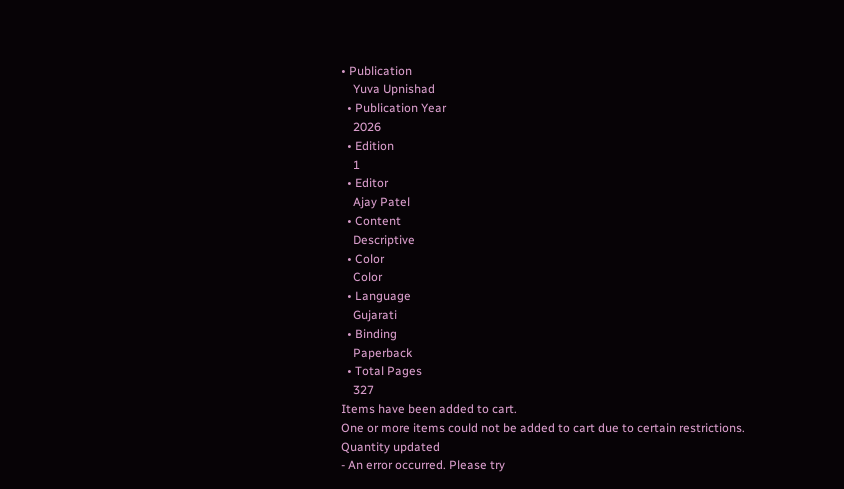• Publication
    Yuva Upnishad
  • Publication Year
    2026
  • Edition
    1
  • Editor
    Ajay Patel
  • Content
    Descriptive
  • Color
    Color
  • Language
    Gujarati
  • Binding
    Paperback
  • Total Pages
    327
Items have been added to cart.
One or more items could not be added to cart due to certain restrictions.
Quantity updated
- An error occurred. Please try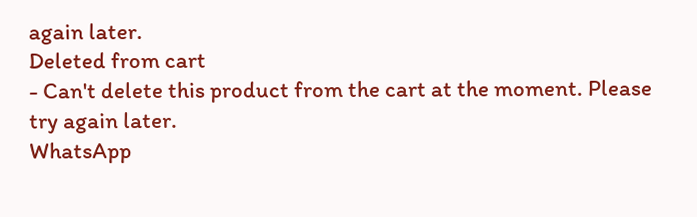again later.
Deleted from cart
- Can't delete this product from the cart at the moment. Please try again later.
WhatsApp